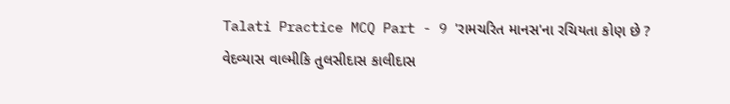Talati Practice MCQ Part - 9 'રામચરિત માનસ'ના રચિયતા કોણ છે ? વેદવ્યાસ વાલ્મીકિ તુલસીદાસ કાલીદાસ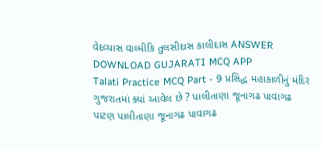વેદવ્યાસ વાલ્મીકિ તુલસીદાસ કાલીદાસ ANSWER DOWNLOAD GUJARATI MCQ APP
Talati Practice MCQ Part - 9 પ્રસિદ્ધ મહાકાળીનું મંદિર ગુજરાતમાં ક્યાં આવેલ છે ? પાલીતાણા જૂનાગઢ પાવાગઢ પાટણ પાલીતાણા જૂનાગઢ પાવાગઢ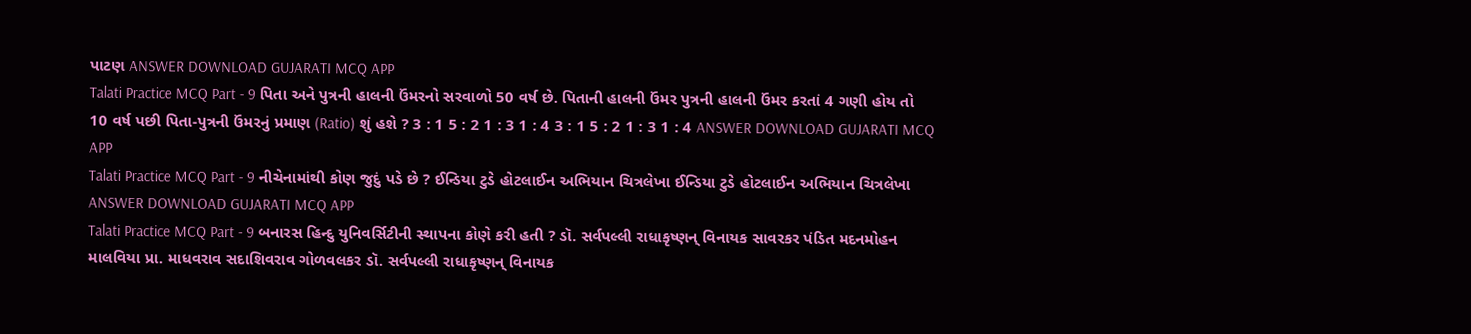પાટણ ANSWER DOWNLOAD GUJARATI MCQ APP
Talati Practice MCQ Part - 9 પિતા અને પુત્રની હાલની ઉંમરનો સરવાળો 50 વર્ષ છે. પિતાની હાલની ઉંમર પુત્રની હાલની ઉંમર કરતાં 4 ગણી હોય તો 10 વર્ષ પછી પિતા-પુત્રની ઉંમરનું પ્રમાણ (Ratio) શું હશે ? 3 : 1 5 : 2 1 : 3 1 : 4 3 : 1 5 : 2 1 : 3 1 : 4 ANSWER DOWNLOAD GUJARATI MCQ APP
Talati Practice MCQ Part - 9 નીચેનામાંથી કોણ જુદું પડે છે ? ઈન્ડિયા ટુડે હોટલાઈન અભિયાન ચિત્રલેખા ઈન્ડિયા ટુડે હોટલાઈન અભિયાન ચિત્રલેખા ANSWER DOWNLOAD GUJARATI MCQ APP
Talati Practice MCQ Part - 9 બનારસ હિન્દુ યુનિવર્સિટીની સ્થાપના કોણે કરી હતી ? ડૉ. સર્વપલ્લી રાધાકૃષ્ણન્ વિનાયક સાવરકર પંડિત મદનમોહન માલવિયા પ્રા. માધવરાવ સદાશિવરાવ ગોળવલકર ડૉ. સર્વપલ્લી રાધાકૃષ્ણન્ વિનાયક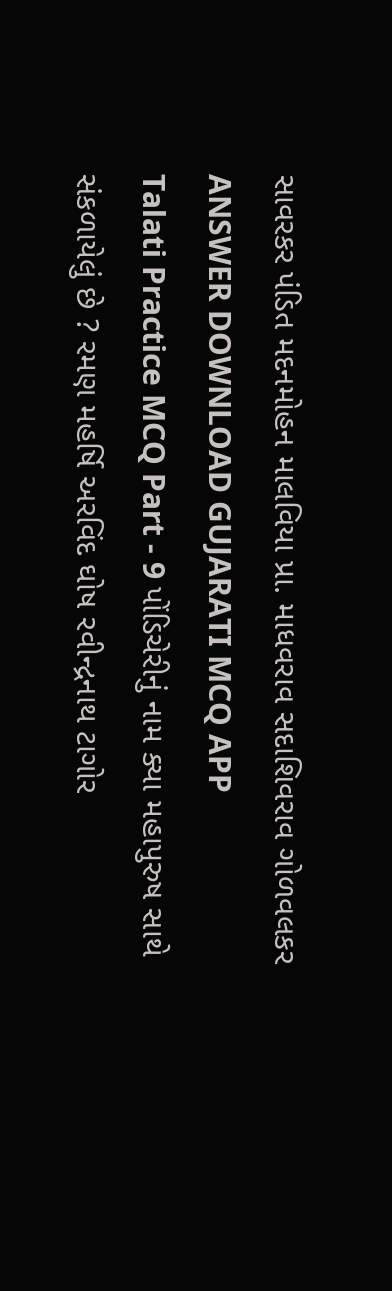સાવરકર પંડિત મદનમોહન માલવિયા પ્રા. માધવરાવ સદાશિવરાવ ગોળવલકર ANSWER DOWNLOAD GUJARATI MCQ APP
Talati Practice MCQ Part - 9 પોંડિચેરીનું નામ ક્યા મહાપુરુષ સાથે સંકળાયેલું છે ? રમણ મહર્ષિ અરવિંદ ઘોષ રવીન્દ્રનાથ ટાગોર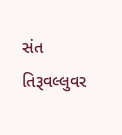સંત તિરૂવલ્લુવર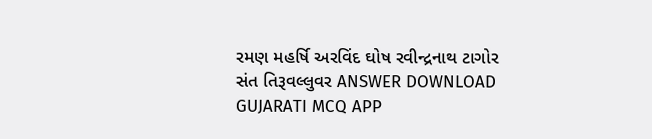રમણ મહર્ષિ અરવિંદ ઘોષ રવીન્દ્રનાથ ટાગોર સંત તિરૂવલ્લુવર ANSWER DOWNLOAD GUJARATI MCQ APP